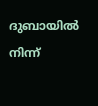ദുബായിൽ നിന്ന്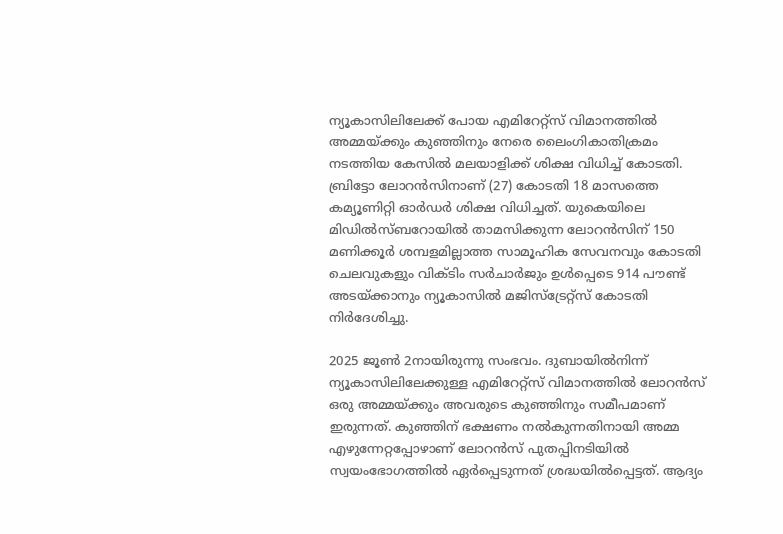ന്യൂകാസിലിലേക്ക് പോയ എമിറേറ്റ്സ് വിമാനത്തിൽ അമ്മയ്ക്കും കുഞ്ഞിനും നേരെ ലൈംഗികാതിക്രമം നടത്തിയ കേസിൽ മലയാളിക്ക് ശിക്ഷ വിധിച്ച് കോടതി. ബ്രിട്ടോ ലോറൻസിനാണ് (27) കോടതി 18 മാസത്തെ കമ്യൂണിറ്റി ഓർഡർ ശിക്ഷ വിധിച്ചത്. യുകെയിലെ മിഡിൽസ്ബറോയിൽ താമസിക്കുന്ന ലോറൻസിന് 150 മണിക്കൂർ ശമ്പളമില്ലാത്ത സാമൂഹിക സേവനവും കോടതി ചെലവുകളും വിക്ടിം സർചാർജും ഉൾപ്പെടെ 914 പൗണ്ട് അടയ്ക്കാനും ന്യൂകാസിൽ മജിസ്ട്രേറ്റ്സ് കോടതി നിർദേശിച്ചു.

2025 ജൂൺ 2നായിരുന്നു സംഭവം. ദുബായിൽനിന്ന് ന്യൂകാസിലിലേക്കുള്ള എമിറേറ്റ്സ് വിമാനത്തിൽ ലോറൻസ് ഒരു അമ്മയ്ക്കും അവരുടെ കുഞ്ഞിനും സമീപമാണ് ഇരുന്നത്. കുഞ്ഞിന് ഭക്ഷണം നൽകുന്നതിനായി അമ്മ എഴുന്നേറ്റപ്പോഴാണ് ലോറൻസ് പുതപ്പിനടിയിൽ സ്വയംഭോഗത്തിൽ ഏർപ്പെടുന്നത് ശ്രദ്ധയിൽപ്പെട്ടത്. ആദ്യം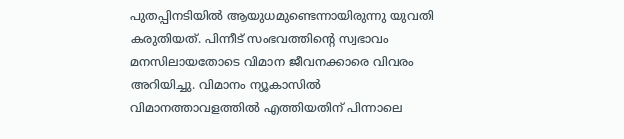പുതപ്പിനടിയിൽ ആയുധമുണ്ടെന്നായിരുന്നു യുവതി കരുതിയത്. പിന്നീട് സംഭവത്തിന്റെ സ്വഭാവം മനസിലായതോടെ വിമാന ജീവനക്കാരെ വിവരം അറിയിച്ചു. വിമാനം ന്യൂകാസിൽ വിമാനത്താവളത്തിൽ എത്തിയതിന് പിന്നാലെ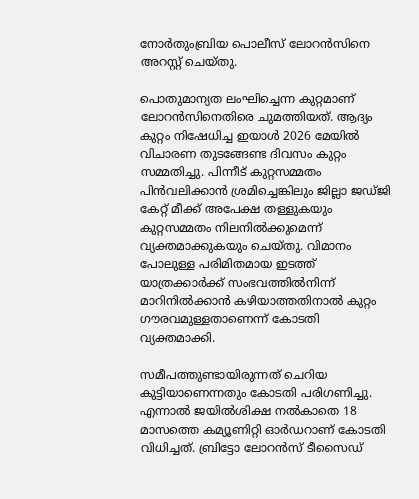നോർതുംബ്രിയ പൊലീസ് ലോറൻസിനെ അറസ്റ്റ് ചെയ്തു.

പൊതുമാന്യത ലംഘിച്ചെന്ന കുറ്റമാണ് ലോറൻസിനെതിരെ ചുമത്തിയത്. ആദ്യം കുറ്റം നിഷേധിച്ച ഇയാൾ 2026 മേയിൽ വിചാരണ തുടങ്ങേണ്ട ദിവസം കുറ്റം സമ്മതിച്ചു. പിന്നീട് കുറ്റസമ്മതം പിൻവലിക്കാൻ ശ്രമിച്ചെങ്കിലും ജില്ലാ ജഡ്ജി കേറ്റ് മീക്ക് അപേക്ഷ തള്ളുകയും കുറ്റസമ്മതം നിലനിൽക്കുമെന്ന് വ്യക്തമാക്കുകയും ചെയ്തു. വിമാനം പോലുള്ള പരിമിതമായ ഇടത്ത് യാത്രക്കാർക്ക് സംഭവത്തിൽനിന്ന് മാറിനിൽക്കാൻ കഴിയാത്തതിനാൽ കുറ്റം ഗൗരവമുള്ളതാണെന്ന് കോടതി വ്യക്തമാക്കി.

സമീപത്തുണ്ടായിരുന്നത് ചെറിയ കുട്ടിയാണെന്നതും കോടതി പരിഗണിച്ചു. എന്നാൽ ജയിൽശിക്ഷ നൽകാതെ 18 മാസത്തെ കമ്യൂണിറ്റി ഓർഡറാണ് കോടതി വിധിച്ചത്. ബ്രിട്ടോ ലോറൻസ് ടീസൈഡ്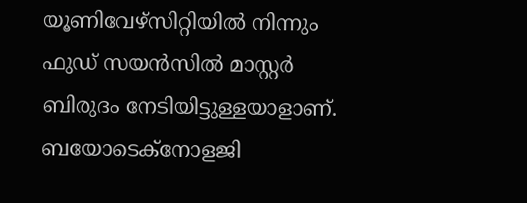യൂണിവേഴ്സിറ്റിയിൽ നിന്നും ഫുഡ് സയൻസിൽ മാസ്റ്റർ ബിരുദം നേടിയിട്ടുള്ളയാളാണ്. ബയോടെക്നോളജി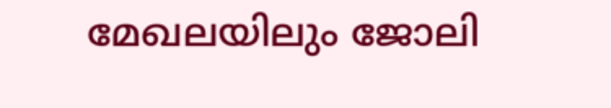മേഖലയിലും ജോലി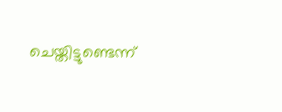ചെയ്തിട്ടുണ്ടെന്ന്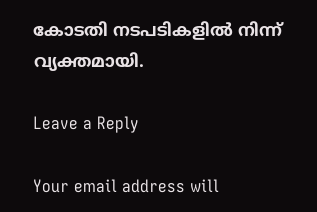കോടതി നടപടികളിൽ നിന്ന് വ്യക്തമായി.

Leave a Reply

Your email address will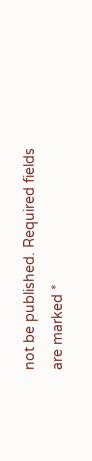not be published. Required fields are marked *